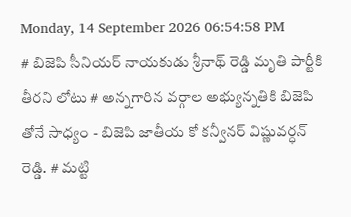Monday, 14 September 2026 06:54:58 PM
# బిజెపి సీనియర్ నాయకుడు శ్రీనాథ్ రెడ్డి మృతి పార్టీకి తీరని లోటు # అన్నగారిన వర్గాల అభ్యున్నతికి బిజెపి తోనే సాధ్యం - బిజెపి జాతీయ కో కన్వీనర్ విష్ణువర్ధన్ రెడ్డి. # మట్టి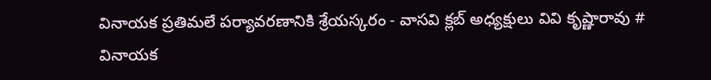వినాయక ప్రతిమలే పర్యావరణానికి శ్రేయస్కరం - వాసవి క్లబ్ అధ్యక్షులు వివి కృష్ణారావు # వినాయక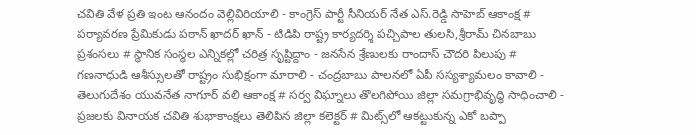చవితి వేళ ప్రతి ఇంట ఆనందం వెల్లివిరియాలి - కాంగ్రెస్ పార్టీ సీనియర్ నేత ఎస్.రెడ్డి సాహెబ్ ఆకాంక్ష # పర్యావరణ ప్రేమికుడు పఠాన్ ఖాదర్ ఖాన్ - టిడిపి రాష్ట్ర కార్యదర్శి పచ్చిపాల తులసి,శ్రీరామ్ చినబాబు ప్రశంసలు # స్థానిక సంస్థల ఎన్నికల్లో చరిత్ర సృష్టిద్దాం - జనసేన శ్రేణులకు రాందాస్ చౌదరి పిలుపు # గణనాధుడి ఆశీస్సులతో రాష్ట్రం సుభిక్షంగా మారాలి - చంద్రబాబు పాలనలో ఏపీ సస్యశ్యామలం కావాలి - తెలుగుదేశం యువనేత నాగూర్ వలి ఆకాంక్ష # సర్వ విఘ్నాలు తొలగిపోయి జిల్లా సమగ్రాభివృద్ధి సాధించాలి - ప్రజలకు వినాయక చవితి శుభాకాంక్షలు తెలిపిన జిల్లా కలెక్టర్ # మిట్స్‌లో ఆకట్టుకున్న ఎకో బప్పా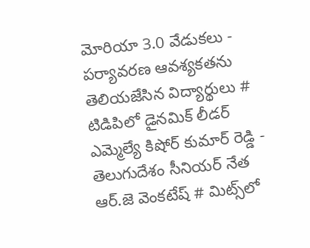మోరియా 3.0 వేడుకలు - పర్యావరణ ఆవశ్యకతను తెలియజేసిన విద్యార్థులు # టిడిపిలో డైనమిక్ లీడర్ ఎమ్మెల్యే కిషోర్ కుమార్ రెడ్డి - తెలుగుదేశం సీనియర్ నేత ఆర్.జె వెంకటేష్ # మిట్స్‌లో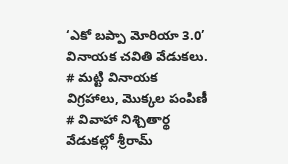‘ఎకో బప్పా మోరియా 3.0’ వినాయక చవితి వేడుకలు. # మట్టి వినాయక విగ్రహాలు, మొక్కల పంపిణీ # వివాహా నిశ్చితార్థ వేడుకల్లో శ్రీరామ్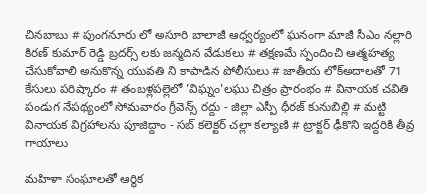చినబాబు # పుంగనూరు లో అసూరి బాలాజీ ఆధ్వర్యంలో ఘనంగా మాజీ సీఎం నల్లారి కిరణ్ కుమార్ రెడ్డి బ్రదర్స్ లకు జన్మదిన వేడుకలు # తక్షణమే స్పందించి ఆత్మహత్య చేసుకోవాలి అనుకొన్న యువతి ని కాపాడిన పోలీసులు # జాతీయ లోక్అదాలతో 71 కేసులు పరిష్కారం # తంబళ్లపల్లెలో 'విఘ్నం'లఘు చిత్రం ప్రారంభం # వినాయక చవితి పండుగ నేపథ్యంలో సోమవారం గ్రీవెన్స్ రద్దు - జిల్లా ఎస్పీ ధీరజ్ కునుబిల్లి # మట్టి వినాయక విగ్రహాలను పూజిద్దాం - సబ్ కలెక్టర్ చల్లా కల్యాణి # ట్రాక్టర్ ఢీకొని ఇద్దరికి తీవ్ర గాయాలు

మహిళా సంఘాలతో ఆర్థిక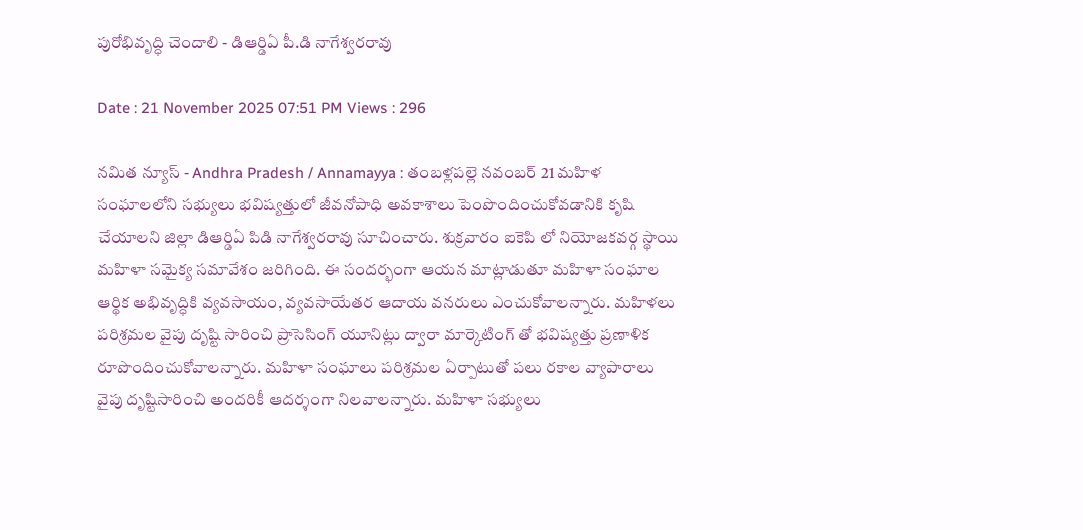పురోభివృద్ధి చెందాలి - డిఆర్డిఏ పీ.డి నాగేశ్వరరావు

Date : 21 November 2025 07:51 PM Views : 296

నమిత న్యూస్ - Andhra Pradesh / Annamayya : తంబళ్లపల్లె నవంబర్ 21 మహిళ సంఘాలలోని సభ్యులు భవిష్యత్తులో జీవనోపాధి అవకాశాలు పెంపొందించుకోవడానికి కృషి చేయాలని జిల్లా డిఆర్డిఏ పిడి నాగేశ్వరరావు సూచించారు. శుక్రవారం ఐకెపి లో నియోజకవర్గ స్థాయి మహిళా సమైక్య సమావేశం జరిగింది. ఈ సందర్భంగా ఆయన మాట్లాడుతూ మహిళా సంఘాల ఆర్థిక అభివృద్ధికి వ్యవసాయం, వ్యవసాయేతర ఆదాయ వనరులు ఎంచుకోవాలన్నారు. మహిళలు పరిశ్రమల వైపు దృష్టి సారించి ప్రాసెసింగ్ యూనిట్లు ద్వారా మార్కెటింగ్ తో భవిష్యత్తు ప్రణాళిక రూపొందించుకోవాలన్నారు. మహిళా సంఘాలు పరిశ్రమల ఏర్పాటుతో పలు రకాల వ్యాపారాలు వైపు దృష్టిసారించి అందరికీ ఆదర్శంగా నిలవాలన్నారు. మహిళా సభ్యులు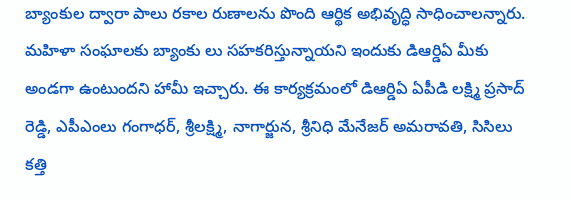బ్యాంకుల ద్వారా పాలు రకాల రుణాలను పొంది ఆర్థిక అభివృద్ధి సాధించాలన్నారు. మహిళా సంఘాలకు బ్యాంకు లు సహకరిస్తున్నాయని ఇందుకు డిఆర్డిఏ మీకు అండగా ఉంటుందని హామీ ఇచ్చారు. ఈ కార్యక్రమంలో డిఆర్డిఏ ఏపీడి లక్ష్మి ప్రసాద్ రెడ్డి, ఎపీఎంలు గంగాధర్, శ్రీలక్ష్మి, నాగార్జున, శ్రీనిధి మేనేజర్ అమరావతి, సిసిలు కత్తి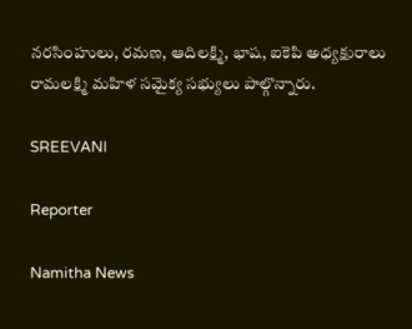నరసింహులు, రమణ, ఆదిలక్ష్మి, భాష, ఐకెపి అధ్యక్షురాలు రామలక్ష్మి మహిళ సమైక్య సభ్యులు పాల్గొన్నారు.

SREEVANI

Reporter

Namitha News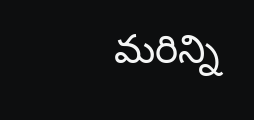మరిన్ని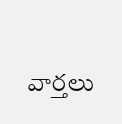వార్తలు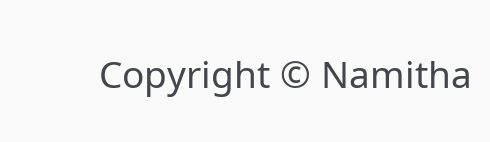Copyright © Namitha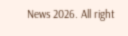News 2026. All right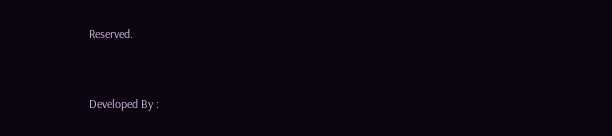Reserved.



Developed By :